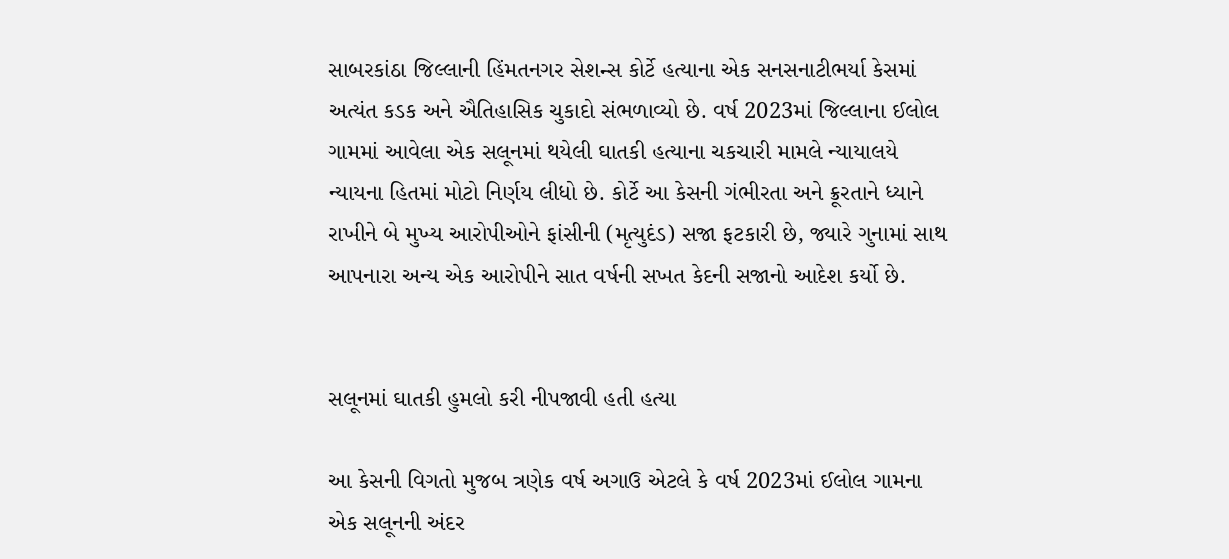સાબરકાંઠા જિલ્લાની હિંમતનગર સેશન્સ કોર્ટે હત્યાના એક સનસનાટીભર્યા કેસમાં અત્યંત કડક અને ઐતિહાસિક ચુકાદો સંભળાવ્યો છે. વર્ષ 2023માં જિલ્લાના ઈલોલ ગામમાં આવેલા એક સલૂનમાં થયેલી ઘાતકી હત્યાના ચકચારી મામલે ન્યાયાલયે ન્યાયના હિતમાં મોટો નિર્ણય લીધો છે. કોર્ટે આ કેસની ગંભીરતા અને ક્રૂરતાને ધ્યાને રાખીને બે મુખ્ય આરોપીઓને ફાંસીની (મૃત્યુદંડ) સજા ફટકારી છે, જ્યારે ગુનામાં સાથ આપનારા અન્ય એક આરોપીને સાત વર્ષની સખત કેદની સજાનો આદેશ કર્યો છે.


સલૂનમાં ઘાતકી હુમલો કરી નીપજાવી હતી હત્યા

આ કેસની વિગતો મુજબ ત્રણેક વર્ષ અગાઉ એટલે કે વર્ષ 2023માં ઈલોલ ગામના એક સલૂનની અંદર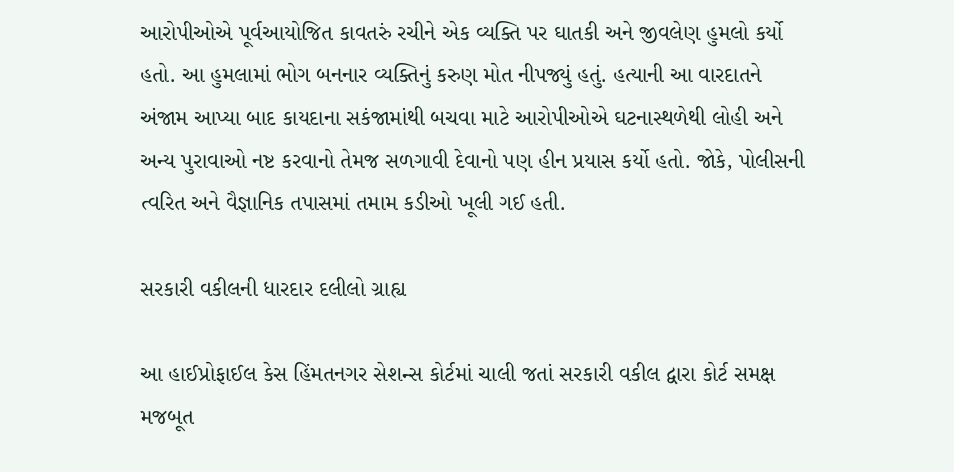આરોપીઓએ પૂર્વઆયોજિત કાવતરું રચીને એક વ્યક્તિ પર ઘાતકી અને જીવલેણ હુમલો કર્યો હતો. આ હુમલામાં ભોગ બનનાર વ્યક્તિનું કરુણ મોત નીપજ્યું હતું. હત્યાની આ વારદાતને અંજામ આપ્યા બાદ કાયદાના સકંજામાંથી બચવા માટે આરોપીઓએ ઘટનાસ્થળેથી લોહી અને અન્ય પુરાવાઓ નષ્ટ કરવાનો તેમજ સળગાવી દેવાનો પણ હીન પ્રયાસ કર્યો હતો. જોકે, પોલીસની ત્વરિત અને વૈજ્ઞાનિક તપાસમાં તમામ કડીઓ ખૂલી ગઈ હતી.

સરકારી વકીલની ધારદાર દલીલો ગ્રાહ્ય

આ હાઈપ્રોફાઈલ કેસ હિંમતનગર સેશન્સ કોર્ટમાં ચાલી જતાં સરકારી વકીલ દ્વારા કોર્ટ સમક્ષ મજબૂત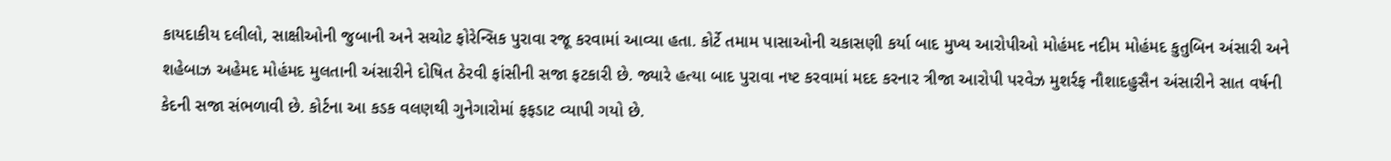કાયદાકીય દલીલો, સાક્ષીઓની જુબાની અને સચોટ ફોરેન્સિક પુરાવા રજૂ કરવામાં આવ્યા હતા. કોર્ટે તમામ પાસાઓની ચકાસણી કર્યા બાદ મુખ્ય આરોપીઓ મોહંમદ નદીમ મોહંમદ કુતુબિન અંસારી અને શહેબાઝ અહેમદ મોહંમદ મુલતાની અંસારીને દોષિત ઠેરવી ફાંસીની સજા ફટકારી છે. જ્યારે હત્યા બાદ પુરાવા નષ્ટ કરવામાં મદદ કરનાર ત્રીજા આરોપી પરવેઝ મુશર્રફ નૌશાદહુસૈન અંસારીને સાત વર્ષની કેદની સજા સંભળાવી છે. કોર્ટના આ કડક વલણથી ગુનેગારોમાં ફફડાટ વ્યાપી ગયો છે.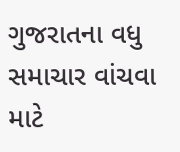ગુજરાતના વધુ સમાચાર વાંચવા માટે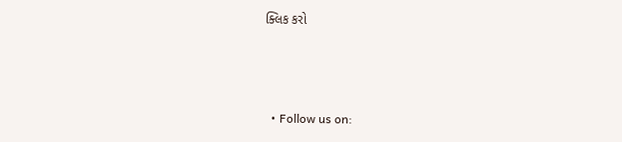ક્લિક કરો



  • Follow us on: